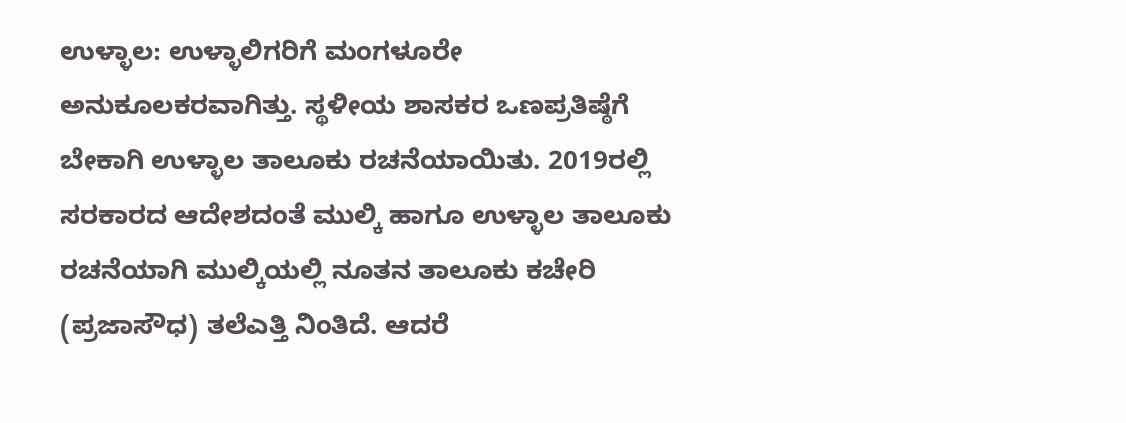ಉಳ್ಳಾಲ: ಉಳ್ಳಾಲಿಗರಿಗೆ ಮಂಗಳೂರೇ ಅನುಕೂಲಕರವಾಗಿತ್ತು. ಸ್ಥಳೀಯ ಶಾಸಕರ ಒಣಪ್ರತಿಷ್ಠೆಗೆ ಬೇಕಾಗಿ ಉಳ್ಳಾಲ ತಾಲೂಕು ರಚನೆಯಾಯಿತು. 2019ರಲ್ಲಿ ಸರಕಾರದ ಆದೇಶದಂತೆ ಮುಲ್ಕಿ ಹಾಗೂ ಉಳ್ಳಾಲ ತಾಲೂಕು ರಚನೆಯಾಗಿ ಮುಲ್ಕಿಯಲ್ಲಿ ನೂತನ ತಾಲೂಕು ಕಚೇರಿ (ಪ್ರಜಾಸೌಧ) ತಲೆಎತ್ತಿ ನಿಂತಿದೆ. ಆದರೆ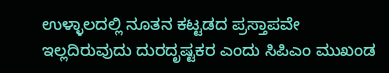ಉಳ್ಳಾಲದಲ್ಲಿ ನೂತನ ಕಟ್ಟಡದ ಪ್ರಸ್ತಾಪವೇ ಇಲ್ಲದಿರುವುದು ದುರದೃಷ್ಟಕರ ಎಂದು ಸಿಪಿಎಂ ಮುಖಂಡ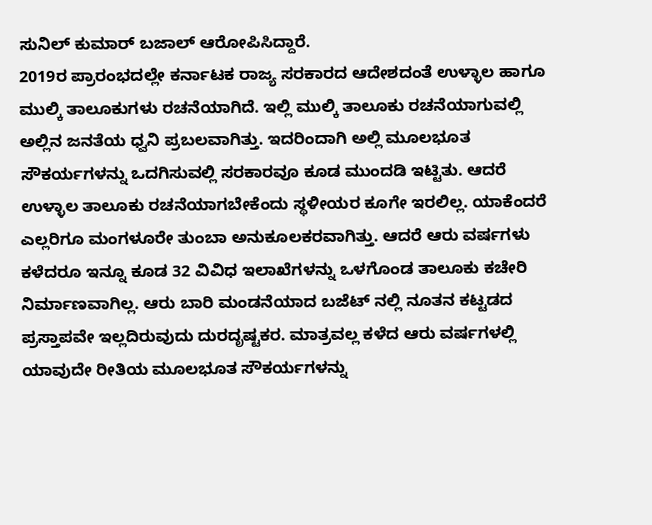ಸುನಿಲ್ ಕುಮಾರ್ ಬಜಾಲ್ ಆರೋಪಿಸಿದ್ದಾರೆ.
2019ರ ಪ್ರಾರಂಭದಲ್ಲೇ ಕರ್ನಾಟಕ ರಾಜ್ಯ ಸರಕಾರದ ಆದೇಶದಂತೆ ಉಳ್ಳಾಲ ಹಾಗೂ ಮುಲ್ಕಿ ತಾಲೂಕುಗಳು ರಚನೆಯಾಗಿದೆ. ಇಲ್ಲಿ ಮುಲ್ಕಿ ತಾಲೂಕು ರಚನೆಯಾಗುವಲ್ಲಿ ಅಲ್ಲಿನ ಜನತೆಯ ಧ್ವನಿ ಪ್ರಬಲವಾಗಿತ್ತು. ಇದರಿಂದಾಗಿ ಅಲ್ಲಿ ಮೂಲಭೂತ ಸೌಕರ್ಯಗಳನ್ನು ಒದಗಿಸುವಲ್ಲಿ ಸರಕಾರವೂ ಕೂಡ ಮುಂದಡಿ ಇಟ್ಟಿತು. ಆದರೆ ಉಳ್ಳಾಲ ತಾಲೂಕು ರಚನೆಯಾಗಬೇಕೆಂದು ಸ್ಥಳೀಯರ ಕೂಗೇ ಇರಲಿಲ್ಲ. ಯಾಕೆಂದರೆ ಎಲ್ಲರಿಗೂ ಮಂಗಳೂರೇ ತುಂಬಾ ಅನುಕೂಲಕರವಾಗಿತ್ತು. ಆದರೆ ಆರು ವರ್ಷಗಳು ಕಳೆದರೂ ಇನ್ನೂ ಕೂಡ 32 ವಿವಿಧ ಇಲಾಖೆಗಳನ್ನು ಒಳಗೊಂಡ ತಾಲೂಕು ಕಚೇರಿ ನಿರ್ಮಾಣವಾಗಿಲ್ಲ. ಆರು ಬಾರಿ ಮಂಡನೆಯಾದ ಬಜೆಟ್ ನಲ್ಲಿ ನೂತನ ಕಟ್ಟಡದ ಪ್ರಸ್ತಾಪವೇ ಇಲ್ಲದಿರುವುದು ದುರದೃಷ್ಟಕರ. ಮಾತ್ರವಲ್ಲ ಕಳೆದ ಆರು ವರ್ಷಗಳಲ್ಲಿ ಯಾವುದೇ ರೀತಿಯ ಮೂಲಭೂತ ಸೌಕರ್ಯಗಳನ್ನು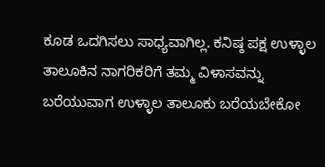ಕೂಡ ಒದಗಿಸಲು ಸಾಧ್ಯವಾಗಿಲ್ಲ. ಕನಿಷ್ಠ ಪಕ್ಷ ಉಳ್ಳಾಲ ತಾಲೂಕಿನ ನಾಗರಿಕರಿಗೆ ತಮ್ಮ ವಿಳಾಸವನ್ನು ಬರೆಯುವಾಗ ಉಳ್ಳಾಲ ತಾಲೂಕು ಬರೆಯಬೇಕೋ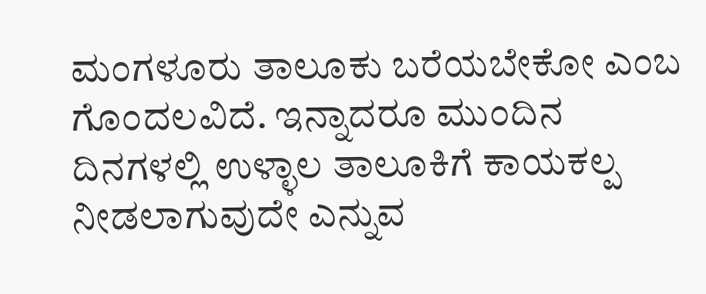ಮಂಗಳೂರು ತಾಲೂಕು ಬರೆಯಬೇಕೋ ಎಂಬ ಗೊಂದಲವಿದೆ. ಇನ್ನಾದರೂ ಮುಂದಿನ ದಿನಗಳಲ್ಲಿ ಉಳ್ಳಾಲ ತಾಲೂಕಿಗೆ ಕಾಯಕಲ್ಪ ನೀಡಲಾಗುವುದೇ ಎನ್ನುವ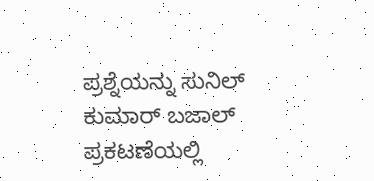ಪ್ರಶ್ನೆಯನ್ನು ಸುನಿಲ್ ಕುಮಾರ್ ಬಜಾಲ್ ಪ್ರಕಟಣೆಯಲ್ಲಿ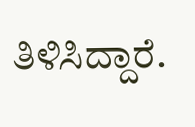ತಿಳಿಸಿದ್ದಾರೆ.